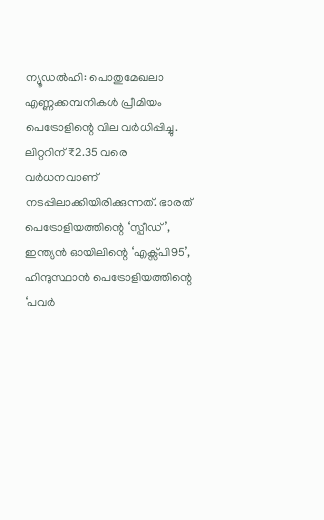ന്യൂഡൽഹി: പൊതുമേഖലാ എണ്ണക്കമ്പനികൾ പ്രീമിയം പെട്രോളിന്റെ വില വർധിപ്പിച്ചു. ലിറ്ററിന് ₹2.35 വരെ വർധനവാണ് നടപ്പിലാക്കിയിരിക്കുന്നത്. ഭാരത് പെട്രോളിയത്തിന്റെ ‘സ്പീഡ്’, ഇന്ത്യൻ ഓയിലിന്റെ ‘എക്സ്പി95’, ഹിന്ദുസ്ഥാൻ പെട്രോളിയത്തിന്റെ ‘പവർ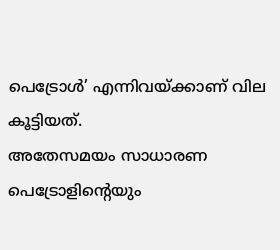പെട്രോൾ’ എന്നിവയ്ക്കാണ് വില കൂട്ടിയത്.
അതേസമയം സാധാരണ പെട്രോളിന്റെയും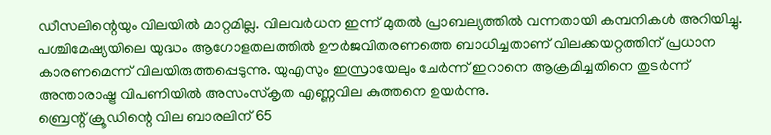ഡീസലിന്റെയും വിലയിൽ മാറ്റമില്ല. വിലവർധന ഇന്ന് മുതൽ പ്രാബല്യത്തിൽ വന്നതായി കമ്പനികൾ അറിയിച്ചു.
പശ്ചിമേഷ്യയിലെ യുദ്ധം ആഗോളതലത്തിൽ ഊർജവിതരണത്തെ ബാധിച്ചതാണ് വിലക്കയറ്റത്തിന് പ്രധാന കാരണമെന്ന് വിലയിരുത്തപ്പെടുന്നു. യുഎസും ഇസ്രായേലും ചേർന്ന് ഇറാനെ ആക്രമിച്ചതിനെ തുടർന്ന് അന്താരാഷ്ട്ര വിപണിയിൽ അസംസ്കൃത എണ്ണവില കുത്തനെ ഉയർന്നു.
ബ്രെന്റ് ക്രൂഡിന്റെ വില ബാരലിന് 65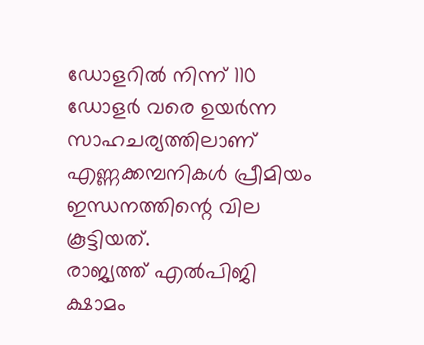ഡോളറിൽ നിന്ന് 110 ഡോളർ വരെ ഉയർന്ന സാഹചര്യത്തിലാണ് എണ്ണക്കമ്പനികൾ പ്രീമിയം ഇന്ധനത്തിന്റെ വില കൂട്ടിയത്.
രാജ്യത്ത് എൽപിജി ക്ഷാമം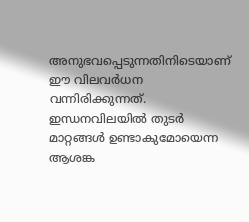അനുഭവപ്പെടുന്നതിനിടെയാണ് ഈ വിലവർധന വന്നിരിക്കുന്നത്. ഇന്ധനവിലയിൽ തുടർ മാറ്റങ്ങൾ ഉണ്ടാകുമോയെന്ന ആശങ്ക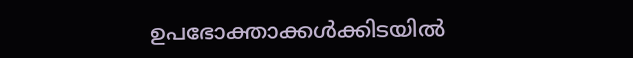ഉപഭോക്താക്കൾക്കിടയിൽ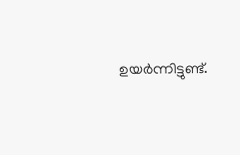ഉയർന്നിട്ടുണ്ട്.